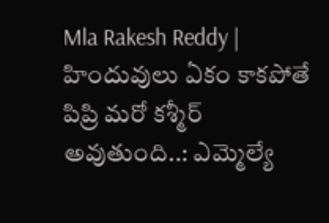Mla Rakesh Reddy | హిందువులు ఏకం కాకపోతే పిప్రి మరో కశ్మీర్ అవుతుంది..: ఎమ్మెల్యే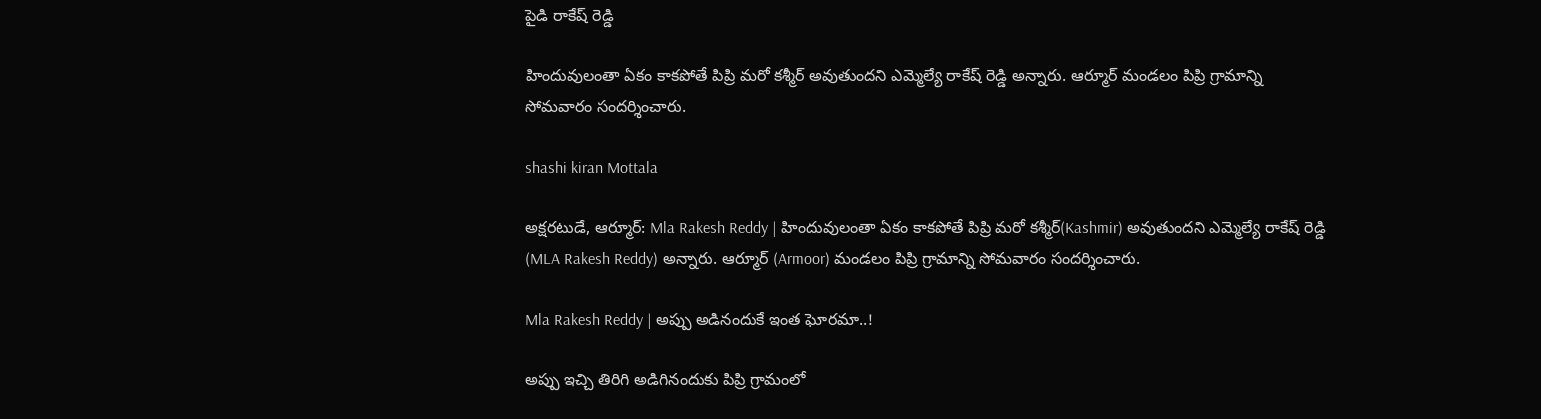పైడి రాకేష్ రెడ్డి

హిందువులంతా ఏకం కాకపోతే పిప్రి మరో కశ్మీర్ అవుతుందని ఎమ్మెల్యే రాకేష్ రెడ్డి అన్నారు. ఆర్మూర్ మండలం పిప్రి గ్రామాన్ని సోమవారం సందర్శించారు.

shashi kiran Mottala

అక్షరటుడే, ఆర్మూర్: Mla Rakesh Reddy | హిందువులంతా ఏకం కాకపోతే పిప్రి మరో కశ్మీర్(Kashmir) అవుతుందని ఎమ్మెల్యే రాకేష్ రెడ్డి (MLA Rakesh Reddy) అన్నారు. ఆర్మూర్ (Armoor) మండలం పిప్రి గ్రామాన్ని సోమవారం సందర్శించారు.

Mla Rakesh Reddy | అప్పు అడినందుకే ఇంత ఘోరమా..!

అప్పు ఇచ్చి తిరిగి అడిగినందుకు పిప్రి గ్రామంలో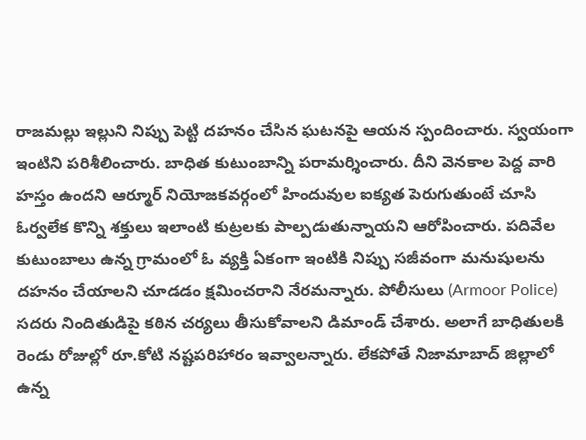రాజమల్లు ఇల్లుని నిప్పు పెట్టి దహనం చేసిన ఘటనపై ఆయన స్పందించారు. స్వయంగా ఇంటిని పరిశీలించారు. బాధిత కుటుంబాన్ని పరామర్శించారు. దీని వెనకాల పెద్ద వారి హస్తం ఉందని ఆర్మూర్ నియోజకవర్గంలో హిందువుల ఐక్యత పెరుగుతుంటే చూసి ఓర్వలేక కొన్ని శక్తులు ఇలాంటి కుట్రలకు పాల్పడుతున్నాయని ఆరోపించారు. పదివేల కుటుంబాలు ఉన్న గ్రామంలో ఓ వ్యక్తి ఏకంగా ఇంటికి నిప్పు సజీవంగా మనుషులను దహనం చేయాలని చూడడం క్షమించరాని నేరమన్నారు. పోలీసులు (Armoor Police) సదరు నిందితుడిపై కఠిన చర్యలు తీసుకోవాలని డిమాండ్ చేశారు. అలాగే బాధితులకి రెండు రోజుల్లో రూ.కోటి నష్టపరిహారం ఇవ్వాలన్నారు. లేకపోతే నిజామాబాద్ జిల్లాలో ఉన్న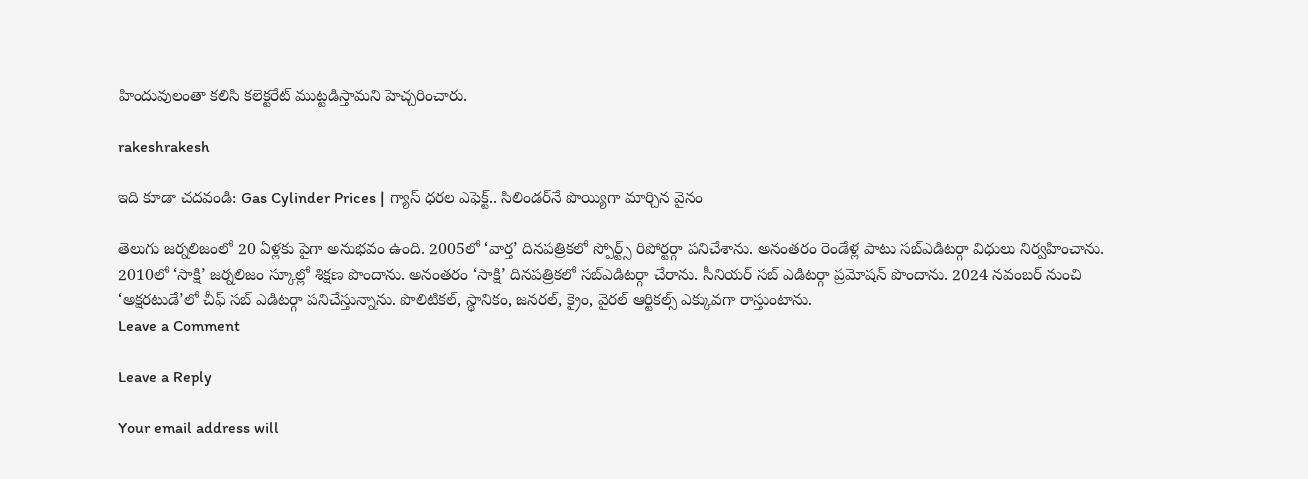హిందువులంతా కలిసి కలెక్టరేట్ ముట్టడిస్తామని హెచ్చరించారు.

rakeshrakesh

ఇది కూడా చదవండి: Gas Cylinder Prices | గ్యాస్ ధరల ఎఫెక్ట్.. సిలిండర్‌నే పొయ్యిగా మార్చిన వైనం

తెలుగు జర్నలిజంలో 20 ఏళ్లకు పైగా అనుభవం ఉంది. 2005లో ‘వార్త’ దినపత్రికలో స్పోర్ట్స్ రిపోర్టర్గా పనిచేశాను. అనంతరం రెండేళ్ల పాటు సబ్ఎడిటర్గా విధులు నిర్వహించాను. 2010లో ‘సాక్షి’ జర్నలిజం స్కూల్లో శిక్షణ పొందాను. అనంతరం ‘సాక్షి’ దినపత్రికలో సబ్ఎడిటర్గా చేరాను. సీనియర్ సబ్ ఎడిటర్గా ప్రమోషన్ పొందాను. 2024 నవంబర్ నుంచి ‘అక్షరటుడే’లో చీఫ్ సబ్ ఎడిటర్గా పనిచేస్తున్నాను. పొలిటికల్, స్థానికం, జనరల్, క్రైం, వైరల్ ఆర్టికల్స్ ఎక్కువగా రాస్తుంటాను.
Leave a Comment

Leave a Reply

Your email address will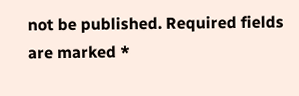not be published. Required fields are marked *